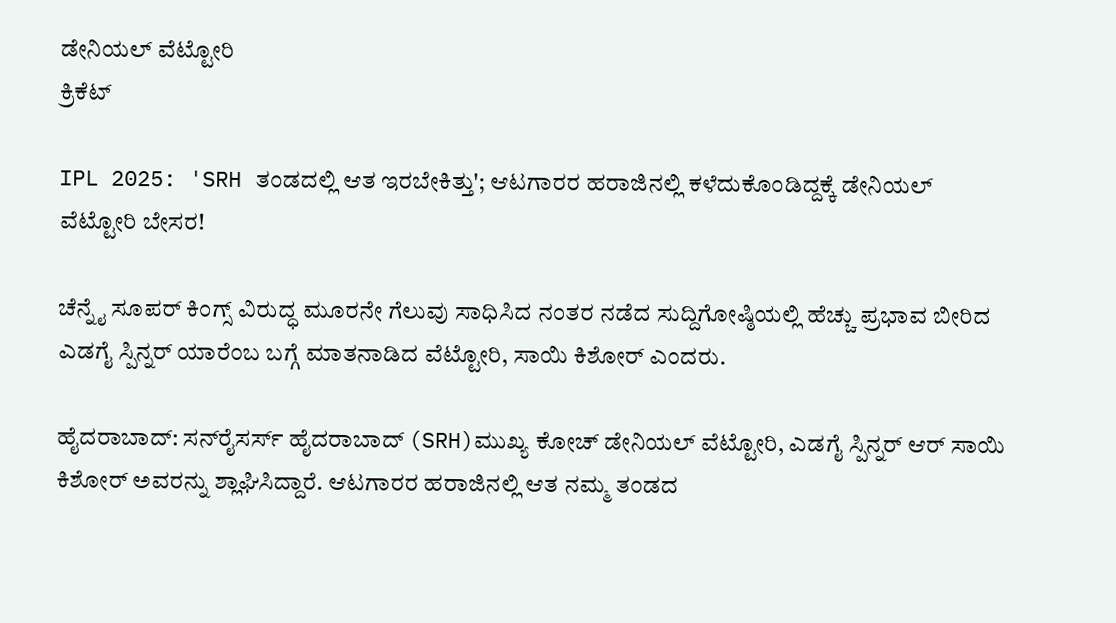ಡೇನಿಯಲ್ ವೆಟ್ಟೋರಿ
ಕ್ರಿಕೆಟ್

IPL 2025: 'SRH ತಂಡದಲ್ಲಿ ಆತ ಇರಬೇಕಿತ್ತು'; ಆಟಗಾರರ ಹರಾಜಿನಲ್ಲಿ ಕಳೆದುಕೊಂಡಿದ್ದಕ್ಕೆ ಡೇನಿಯಲ್ ವೆಟ್ಟೋರಿ ಬೇಸರ!

ಚೆನ್ನೈ ಸೂಪರ್ ಕಿಂಗ್ಸ್ ವಿರುದ್ಧ ಮೂರನೇ ಗೆಲುವು ಸಾಧಿಸಿದ ನಂತರ ನಡೆದ ಸುದ್ದಿಗೋಷ್ಠಿಯಲ್ಲಿ ಹೆಚ್ಚು ಪ್ರಭಾವ ಬೀರಿದ ಎಡಗೈ ಸ್ಪಿನ್ನರ್‌ ಯಾರೆಂಬ ಬಗ್ಗೆ ಮಾತನಾಡಿದ ವೆಟ್ಟೋರಿ, ಸಾಯಿ ಕಿಶೋರ್ ಎಂದರು.

ಹೈದರಾಬಾದ್: ಸನ್‌ರೈಸರ್ಸ್ ಹೈದರಾಬಾದ್ (SRH)ಮುಖ್ಯ ಕೋಚ್ ಡೇನಿಯಲ್ ವೆಟ್ಟೋರಿ, ಎಡಗೈ ಸ್ಪಿನ್ನರ್ ಆರ್ ಸಾಯಿ ಕಿಶೋರ್ ಅವರನ್ನು ಶ್ಲಾಘಿಸಿದ್ದಾರೆ. ಆಟಗಾರರ ಹರಾಜಿನಲ್ಲಿ ಆತ ನಮ್ಮ ತಂಡದ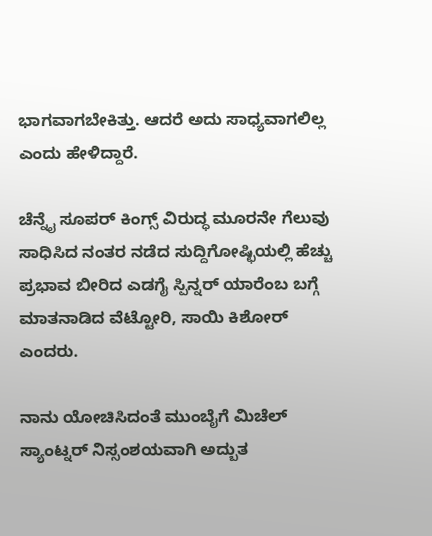ಭಾಗವಾಗಬೇಕಿತ್ತು. ಆದರೆ ಅದು ಸಾಧ್ಯವಾಗಲಿಲ್ಲ ಎಂದು ಹೇಳಿದ್ದಾರೆ.

ಚೆನ್ನೈ ಸೂಪರ್ ಕಿಂಗ್ಸ್ ವಿರುದ್ಧ ಮೂರನೇ ಗೆಲುವು ಸಾಧಿಸಿದ ನಂತರ ನಡೆದ ಸುದ್ದಿಗೋಷ್ಛಿಯಲ್ಲಿ ಹೆಚ್ಚು ಪ್ರಭಾವ ಬೀರಿದ ಎಡಗೈ ಸ್ಪಿನ್ನರ್‌ ಯಾರೆಂಬ ಬಗ್ಗೆ ಮಾತನಾಡಿದ ವೆಟ್ಟೋರಿ, ಸಾಯಿ ಕಿಶೋರ್ ಎಂದರು.

ನಾನು ಯೋಚಿಸಿದಂತೆ ಮುಂಬೈಗೆ ಮಿಚೆಲ್ ಸ್ಯಾಂಟ್ನರ್ ನಿಸ್ಸಂಶಯವಾಗಿ ಅದ್ಬುತ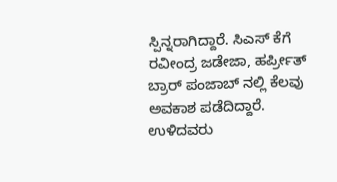ಸ್ಪಿನ್ನರಾಗಿದ್ದಾರೆ. ಸಿಎಸ್ ಕೆಗೆ ರವೀಂದ್ರ ಜಡೇಜಾ, ಹರ್ಪ್ರೀತ್ ಬ್ರಾರ್ ಪಂಜಾಬ್ ನಲ್ಲಿ ಕೆಲವು ಅವಕಾಶ ಪಡೆದಿದ್ದಾರೆ. ಉಳಿದವರು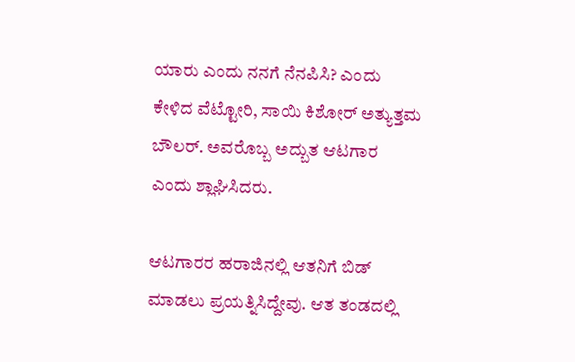ಯಾರು ಎಂದು ನನಗೆ ನೆನಪಿಸಿ? ಎಂದು ಕೇಳಿದ ವೆಟ್ಟೋರಿ, ಸಾಯಿ ಕಿಶೋರ್ ಅತ್ಯುತ್ತಮ ಬೌಲರ್. ಅವರೊಬ್ಬ ಅದ್ಬುತ ಆಟಗಾರ ಎಂದು ಶ್ಲಾಘಿಸಿದರು.

ಆಟಗಾರರ ಹರಾಜಿನಲ್ಲಿ ಆತನಿಗೆ ಬಿಡ್ ಮಾಡಲು ಪ್ರಯತ್ನಿಸಿದ್ದೇವು. ಆತ ತಂಡದಲ್ಲಿ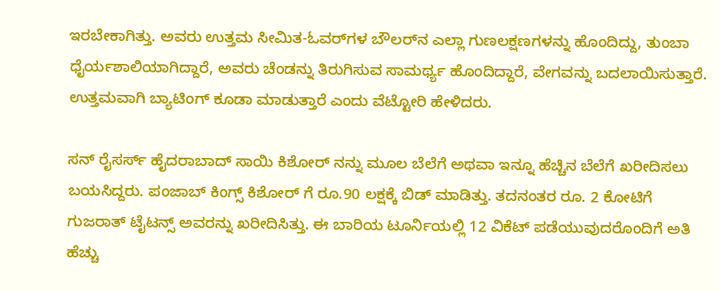ಇರಬೇಕಾಗಿತ್ತು. ಅವರು ಉತ್ತಮ ಸೀಮಿತ-ಓವರ್‌ಗಳ ಬೌಲರ್‌ನ ಎಲ್ಲಾ ಗುಣಲಕ್ಷಣಗಳನ್ನು ಹೊಂದಿದ್ದು, ತುಂಬಾ ಧೈರ್ಯಶಾಲಿಯಾಗಿದ್ದಾರೆ, ಅವರು ಚೆಂಡನ್ನು ತಿರುಗಿಸುವ ಸಾಮರ್ಥ್ಯ ಹೊಂದಿದ್ದಾರೆ, ವೇಗವನ್ನು ಬದಲಾಯಿಸುತ್ತಾರೆ. ಉತ್ತಮವಾಗಿ ಬ್ಯಾಟಿಂಗ್ ಕೂಡಾ ಮಾಡುತ್ತಾರೆ ಎಂದು ವೆಟ್ಟೋರಿ ಹೇಳಿದರು.

ಸನ್ ರೈಸರ್ಸ್ ಹೈದರಾಬಾದ್ ಸಾಯಿ ಕಿಶೋರ್ ನನ್ನು ಮೂಲ ಬೆಲೆಗೆ ಅಥವಾ ಇನ್ನೂ ಹೆಚ್ಚಿನ ಬೆಲೆಗೆ ಖರೀದಿಸಲು ಬಯಸಿದ್ದರು. ಪಂಜಾಬ್ ಕಿಂಗ್ಸ್ ಕಿಶೋರ್ ಗೆ ರೂ.90 ಲಕ್ಷಕ್ಕೆ ಬಿಡ್ ಮಾಡಿತ್ತು. ತದನಂತರ ರೂ. 2 ಕೋಟಿಗೆ ಗುಜರಾತ್ ಟೈಟನ್ಸ್ ಅವರನ್ನು ಖರೀದಿಸಿತ್ತು. ಈ ಬಾರಿಯ ಟೂರ್ನಿಯಲ್ಲಿ 12 ವಿಕೆಟ್ ಪಡೆಯುವುದರೊಂದಿಗೆ ಅತಿ ಹೆಚ್ಚು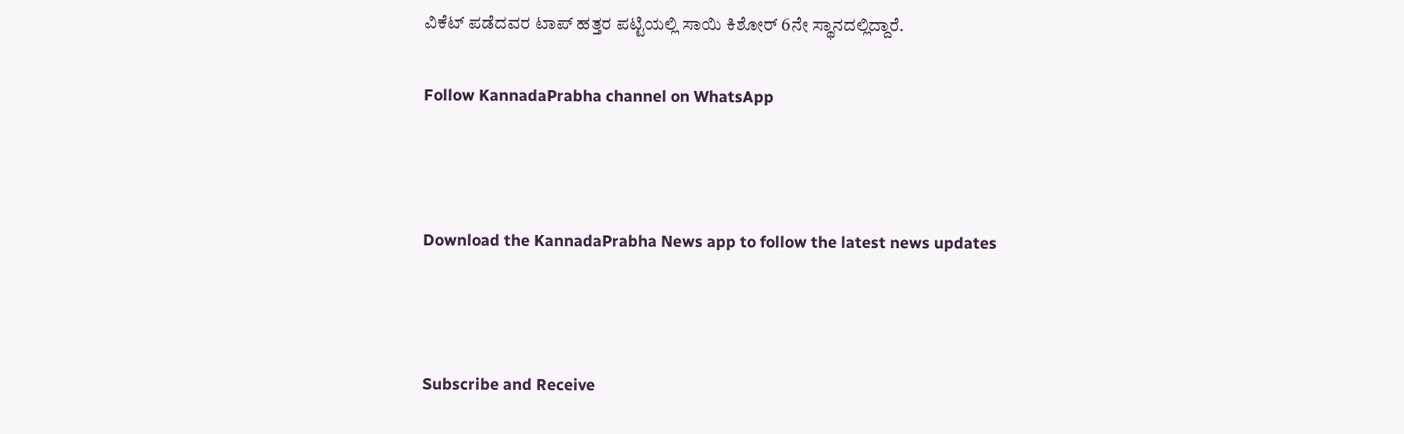ವಿಕೆಟ್ ಪಡೆದವರ ಟಾಪ್ ಹತ್ತರ ಪಟ್ಟಿಯಲ್ಲಿ ಸಾಯಿ ಕಿಶೋರ್ 6ನೇ ಸ್ಥಾನದಲ್ಲಿದ್ದಾರೆ.

Follow KannadaPrabha channel on WhatsApp



Download the KannadaPrabha News app to follow the latest news updates



Subscribe and Receive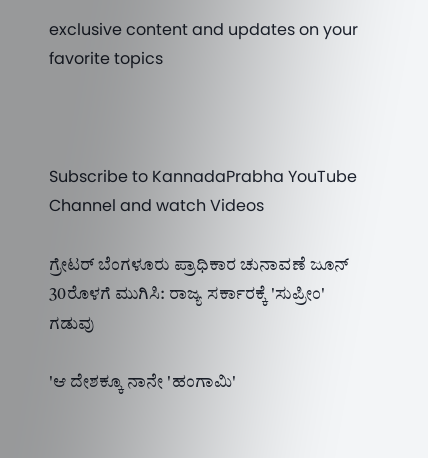exclusive content and updates on your favorite topics



Subscribe to KannadaPrabha YouTube Channel and watch Videos

ಗ್ರೇಟರ್ ಬೆಂಗಳೂರು ಪ್ರಾಧಿಕಾರ ಚುನಾವಣೆ ಜೂನ್ 30ರೊಳಗೆ ಮುಗಿಸಿ: ರಾಜ್ಯ ಸರ್ಕಾರಕ್ಕೆ 'ಸುಪ್ರೀಂ' ಗಡುವು

'ಆ ದೇಶಕ್ಕೂ ನಾನೇ 'ಹಂಗಾಮಿ'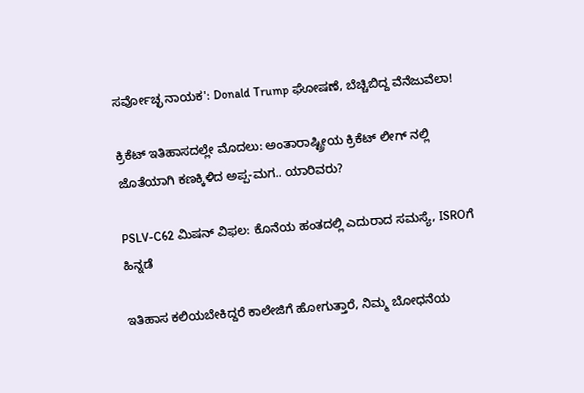ಸರ್ವೋಚ್ಛ ನಾಯಕ': Donald Trump ಘೋಷಣೆ, ಬೆಚ್ಚಿಬಿದ್ದ ವೆನೆಜುವೆಲಾ!

ಕ್ರಿಕೆಟ್ ಇತಿಹಾಸದಲ್ಲೇ ಮೊದಲು: ಅಂತಾರಾಷ್ಟ್ರೀಯ ಕ್ರಿಕೆಟ್ ಲೀಗ್ ನಲ್ಲಿ ಜೊತೆಯಾಗಿ ಕಣಕ್ಕಿಳಿದ ಅಪ್ಪ-ಮಗ.. ಯಾರಿವರು?

PSLV-C62 ಮಿಷನ್ ವಿಫಲ: ಕೊನೆಯ ಹಂತದಲ್ಲಿ ಎದುರಾದ ಸಮಸ್ಯೆ, ISROಗೆ ಹಿನ್ನಡೆ

ಇತಿಹಾಸ ಕಲಿಯಬೇಕಿದ್ದರೆ ಕಾಲೇಜಿಗೆ ಹೋಗುತ್ತಾರೆ, ನಿಮ್ಮ ಬೋಧನೆಯ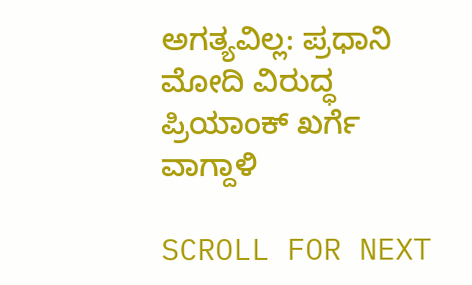ಅಗತ್ಯವಿಲ್ಲ: ಪ್ರಧಾನಿ ಮೋದಿ ವಿರುದ್ಧ ಪ್ರಿಯಾಂಕ್ ಖರ್ಗೆ ವಾಗ್ದಾಳಿ

SCROLL FOR NEXT